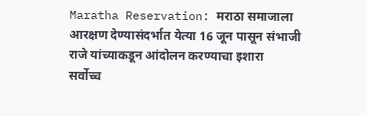Maratha Reservation: मराठा समाजाला आरक्षण देण्यासंदर्भात येत्या 16 जून पासून संभाजी राजे यांच्याकडून आंदोलन करण्याचा इशारा
सर्वोच्च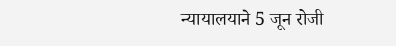न्यायालयाने 5 जून रोजी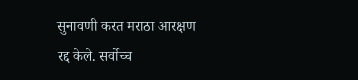सुनावणी करत मराठा आरक्षण रद्द केले. सर्वोच्च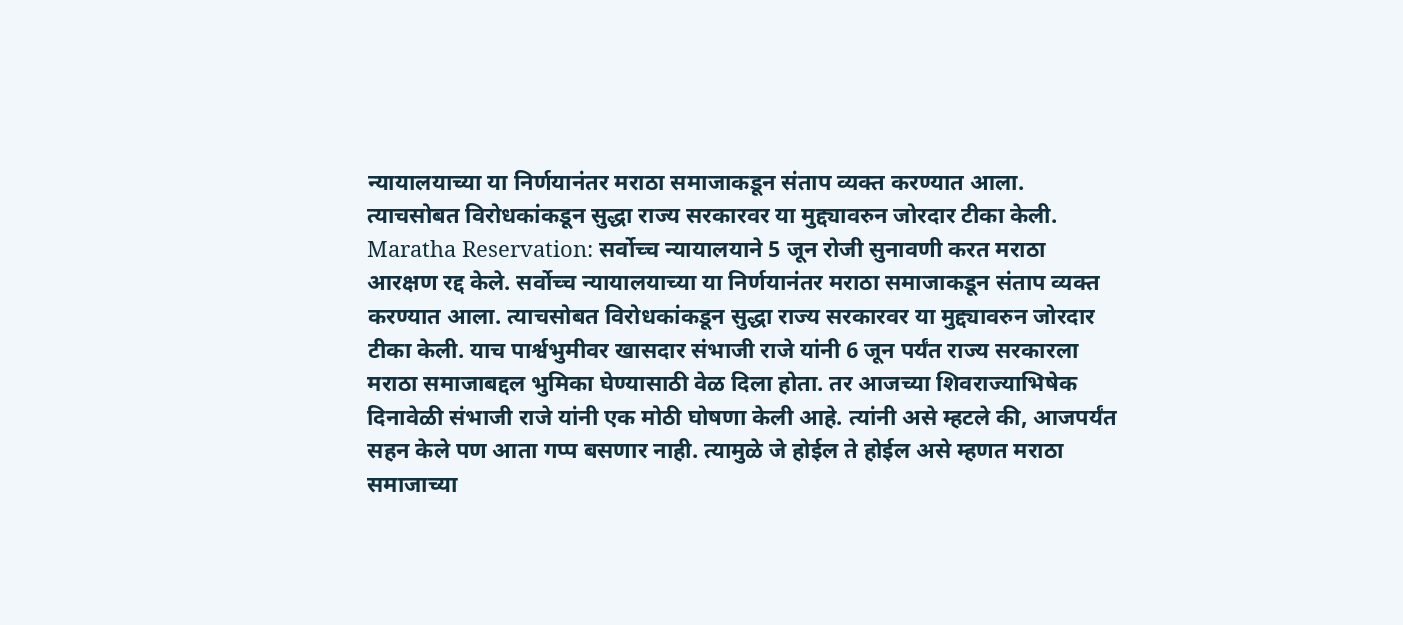न्यायालयाच्या या निर्णयानंतर मराठा समाजाकडून संताप व्यक्त करण्यात आला. त्याचसोबत विरोधकांकडून सुद्धा राज्य सरकारवर या मुद्द्यावरुन जोरदार टीका केली.
Maratha Reservation: सर्वोच्च न्यायालयाने 5 जून रोजी सुनावणी करत मराठा आरक्षण रद्द केले. सर्वोच्च न्यायालयाच्या या निर्णयानंतर मराठा समाजाकडून संताप व्यक्त करण्यात आला. त्याचसोबत विरोधकांकडून सुद्धा राज्य सरकारवर या मुद्द्यावरुन जोरदार टीका केली. याच पार्श्वभुमीवर खासदार संभाजी राजे यांनी 6 जून पर्यंत राज्य सरकारला मराठा समाजाबद्दल भुमिका घेण्यासाठी वेळ दिला होता. तर आजच्या शिवराज्याभिषेक दिनावेळी संभाजी राजे यांनी एक मोठी घोषणा केली आहे. त्यांनी असे म्हटले की, आजपर्यंत सहन केले पण आता गप्प बसणार नाही. त्यामुळे जे होईल ते होईल असे म्हणत मराठा समाजाच्या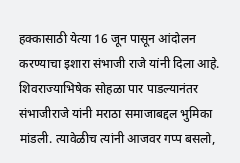हक्कासाठी येत्या 16 जून पासून आंदोलन करण्याचा इशारा संभाजी राजे यांनी दिला आहे.
शिवराज्याभिषेक सोहळा पार पाडल्यानंतर संभाजीराजे यांनी मराठा समाजाबद्दल भुमिका मांडली. त्यावेळीच त्यांनी आजवर गप्प बसलो,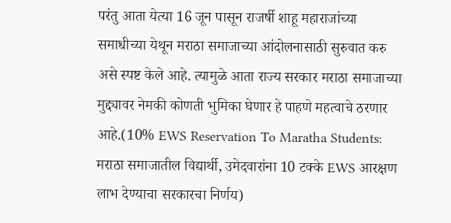परंतु आता येत्या 16 जून पासून राजर्षी शाहू महाराजांच्या समाधीच्या येथून मराठा समाजाच्या आंदोलनासाठी सुरुवात करु असे स्पष्ट केले आहे. त्यामुळे आता राज्य सरकार मराठा समाजाच्या मुद्द्यावर नेमकी कोणती भुमिका घेणार हे पाहणे महत्वाचे ठरणार आहे.(10% EWS Reservation To Maratha Students: मराठा समाजातील विद्यार्थी, उमेदवारांना 10 टक्के EWS आरक्षण लाभ देण्याचा सरकारचा निर्णय)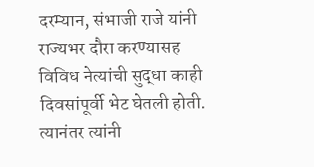दरम्यान, संभाजी राजे यांनी राज्यभर दौरा करण्यासह विविध नेत्यांची सुद्धा काही दिवसांपूर्वी भेट घेतली होती. त्यानंतर त्यांनी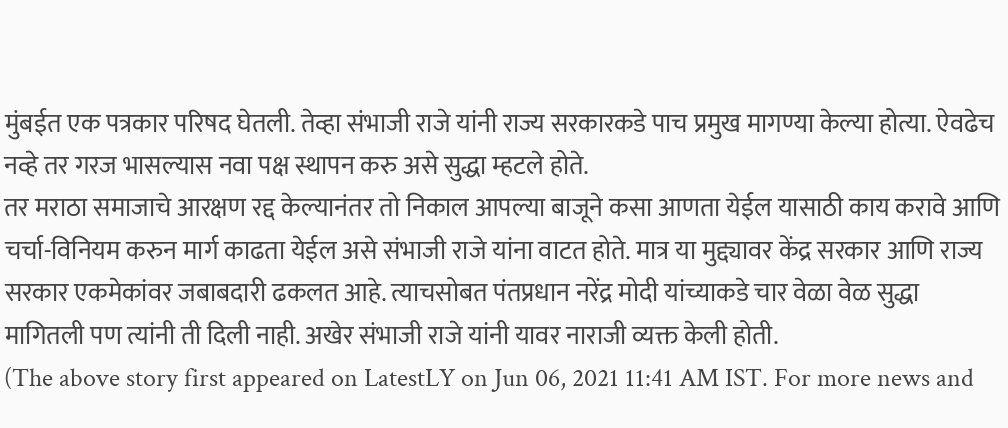मुंबईत एक पत्रकार परिषद घेतली. तेव्हा संभाजी राजे यांनी राज्य सरकारकडे पाच प्रमुख मागण्या केल्या होत्या. ऐवढेच नव्हे तर गरज भासल्यास नवा पक्ष स्थापन करु असे सुद्धा म्हटले होते.
तर मराठा समाजाचे आरक्षण रद्द केल्यानंतर तो निकाल आपल्या बाजूने कसा आणता येईल यासाठी काय करावे आणि चर्चा-विनियम करुन मार्ग काढता येईल असे संभाजी राजे यांना वाटत होते. मात्र या मुद्द्यावर केंद्र सरकार आणि राज्य सरकार एकमेकांवर जबाबदारी ढकलत आहे. त्याचसोबत पंतप्रधान नरेंद्र मोदी यांच्याकडे चार वेळा वेळ सुद्धा मागितली पण त्यांनी ती दिली नाही. अखेर संभाजी राजे यांनी यावर नाराजी व्यक्त केली होती.
(The above story first appeared on LatestLY on Jun 06, 2021 11:41 AM IST. For more news and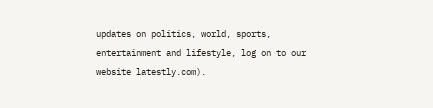updates on politics, world, sports, entertainment and lifestyle, log on to our website latestly.com).